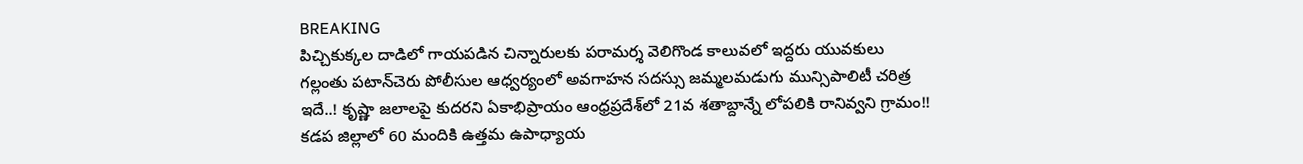BREAKING
పిచ్చికుక్కల దాడిలో గాయపడిన చిన్నారులకు పరామర్శ వెలిగొండ కాలువలో ఇద్దరు యువకులు గల్లంతు పటాన్‌చెరు పోలీసుల ఆధ్వర్యంలో అవగాహన సదస్సు జమ్మలమడుగు మున్సిపాలిటీ చరిత్ర ఇదే..! కృష్ణా జలాలపై కుదరని ఏకాభిప్రాయం ఆంధ్రప్రదేశ్‌లో 21వ శతాబ్దాన్నే లోపలికి రానివ్వని గ్రామం!! కడప జిల్లాలో 60 మందికి ఉత్తమ ఉపాధ్యాయ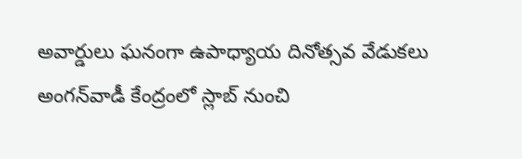అవార్డులు ఘనంగా ఉపాధ్యాయ దినోత్సవ వేడుకలు అంగన్‌వాడీ కేంద్రంలో స్లాబ్‌ నుంచి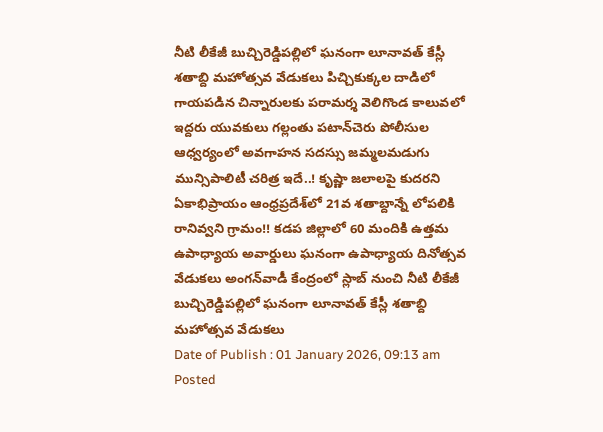నీటి లీకేజీ బుచ్చిరెడ్డిపల్లిలో ఘనంగా లూనావత్ కేస్లీ శతాబ్ది మహోత్సవ వేడుకలు పిచ్చికుక్కల దాడిలో గాయపడిన చిన్నారులకు పరామర్శ వెలిగొండ కాలువలో ఇద్దరు యువకులు గల్లంతు పటాన్‌చెరు పోలీసుల ఆధ్వర్యంలో అవగాహన సదస్సు జమ్మలమడుగు మున్సిపాలిటీ చరిత్ర ఇదే..! కృష్ణా జలాలపై కుదరని ఏకాభిప్రాయం ఆంధ్రప్రదేశ్‌లో 21వ శతాబ్దాన్నే లోపలికి రానివ్వని గ్రామం!! కడప జిల్లాలో 60 మందికి ఉత్తమ ఉపాధ్యాయ అవార్డులు ఘనంగా ఉపాధ్యాయ దినోత్సవ వేడుకలు అంగన్‌వాడీ కేంద్రంలో స్లాబ్‌ నుంచి నీటి లీకేజీ బుచ్చిరెడ్డిపల్లిలో ఘనంగా లూనావత్ కేస్లీ శతాబ్ది మహోత్సవ వేడుకలు
Date of Publish : 01 January 2026, 09:13 am
Posted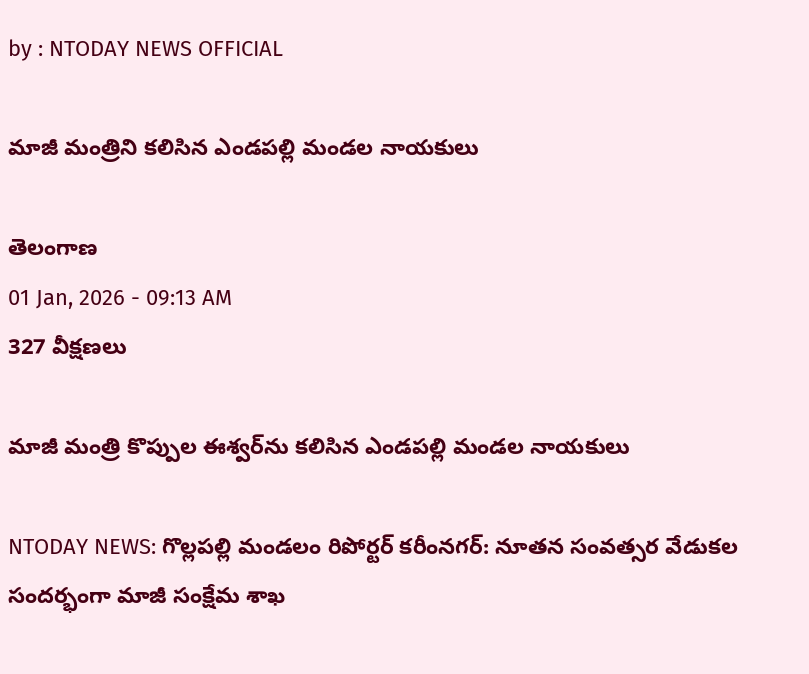by : NTODAY NEWS OFFICIAL

మాజీ మంత్రిని కలిసిన ఎండపల్లి మండల నాయకులు

తెలంగాణ
01 Jan, 2026 - 09:13 AM
327 వీక్షణలు

మాజీ మంత్రి కొప్పుల ఈశ్వర్‌ను కలిసిన ఎండపల్లి మండల నాయకులు

NTODAY NEWS: గొల్లపల్లి మండలం రిపోర్టర్ కరీంనగర్: నూతన సంవత్సర వేడుకల సందర్భంగా మాజీ సంక్షేమ శాఖ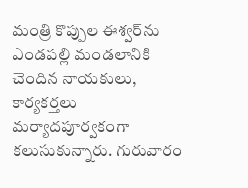మంత్రి కొప్పుల ఈశ్వర్‌ను ఎండపల్లి మండలానికి చెందిన నాయకులు, కార్యకర్తలు మర్యాదపూర్వకంగా కలుసుకున్నారు. గురువారం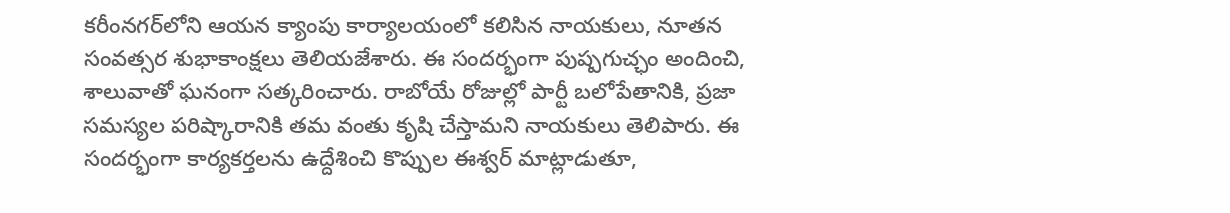కరీంనగర్‌లోని ఆయన క్యాంపు కార్యాలయంలో కలిసిన నాయకులు, నూతన సంవత్సర శుభాకాంక్షలు తెలియజేశారు. ఈ సందర్భంగా పుష్పగుచ్ఛం అందించి, శాలువాతో ఘనంగా సత్కరించారు. రాబోయే రోజుల్లో పార్టీ బలోపేతానికి, ప్రజా సమస్యల పరిష్కారానికి తమ వంతు కృషి చేస్తామని నాయకులు తెలిపారు. ఈ సందర్భంగా కార్యకర్తలను ఉద్దేశించి కొప్పుల ఈశ్వర్ మాట్లాడుతూ,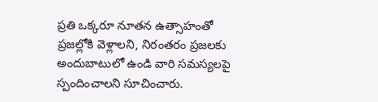ప్రతి ఒక్కరూ నూతన ఉత్సాహంతో ప్రజల్లోకి వెళ్లాలని, నిరంతరం ప్రజలకు అందుబాటులో ఉండి వారి సమస్యలపై స్పందించాలని సూచించారు.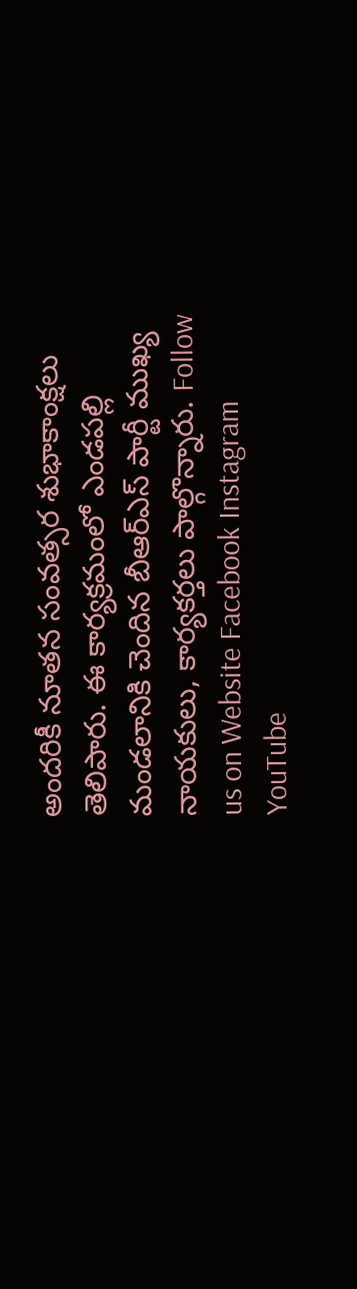అందరికీ నూతన సంవత్సర శుభాకాంక్షలు తెలిపారు. ఈ కార్యక్రమంలో ఎండపల్లి మండలానికి చెందిన బీఆర్‌ఎస్ పార్టీ ముఖ్య నాయకులు, కార్యకర్తలు పాల్గొన్నారు. Follow us on Website Facebook Instagram YouTube